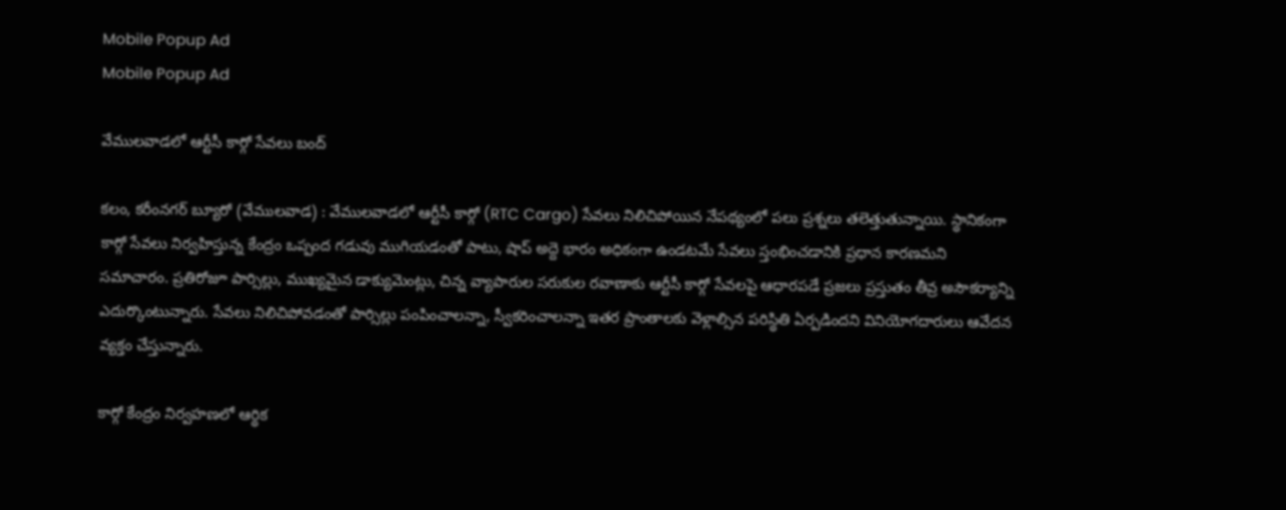Mobile Popup Ad
Mobile Popup Ad

వేములవాడలో ఆర్టీసీ కార్గో సేవలు బంద్

కలం, కరీంనగర్ బ్యూరో (వేములవాడ) : వేములవాడలో ఆర్టీసీ కార్గో (RTC Cargo) సేవలు నిలిచిపోయిన నేపథ్యంలో పలు ప్రశ్నలు తలెత్తుతున్నాయి. స్థానికంగా కార్గో సేవలు నిర్వహిస్తున్న కేంద్రం ఒప్పంద గడువు ముగియడంతో పాటు, షాప్ అద్దె భారం అధికంగా ఉండటమే సేవలు స్తంభించడానికి ప్రధాన కారణమని సమాచారం. ప్రతిరోజూ పార్సిల్లు, ముఖ్యమైన డాక్యుమెంట్లు, చిన్న వ్యాపారుల సరుకుల రవాణాకు ఆర్టీసీ కార్గో సేవలపై ఆధారపడే ప్రజలు ప్రస్తుతం తీవ్ర అసౌకర్యాన్ని ఎదుర్కొంటున్నారు. సేవలు నిలిచిపోవడంతో పార్సిల్లు పంపించాలన్నా, స్వీకరించాలన్నా ఇతర ప్రాంతాలకు వెళ్లాల్సిన పరిస్థితి ఏర్పడిందని వినియోగదారులు ఆవేదన వ్యక్తం చేస్తున్నారు.

కార్గో కేంద్రం నిర్వహణలో ఆర్థిక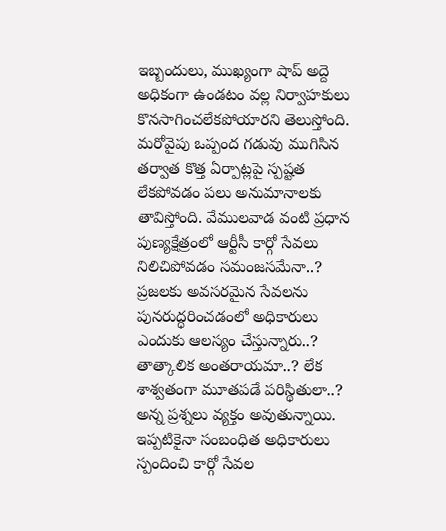ఇబ్బందులు, ముఖ్యంగా షాప్ అద్దె అధికంగా ఉండటం వల్ల నిర్వాహకులు కొనసాగించలేకపోయారని తెలుస్తోంది. మరోవైపు ఒప్పంద గడువు ముగిసిన తర్వాత కొత్త ఏర్పాట్లపై స్పష్టత లేకపోవడం పలు అనుమానాలకు తావిస్తోంది. వేములవాడ వంటి ప్రధాన పుణ్యక్షేత్రంలో ఆర్టీసీ కార్గో సేవలు నిలిచిపోవడం సమంజసమేనా..? ప్రజలకు అవసరమైన సేవలను పునరుద్ధరించడంలో అధికారులు ఎందుకు ఆలస్యం చేస్తున్నారు..? తాత్కాలిక అంతరాయమా..? లేక శాశ్వతంగా మూతపడే పరిస్థితులా..? అన్న ప్రశ్నలు వ్యక్తం అవుతున్నాయి. ఇప్పటికైనా సంబంధిత అధికారులు స్పందించి కార్గో సేవల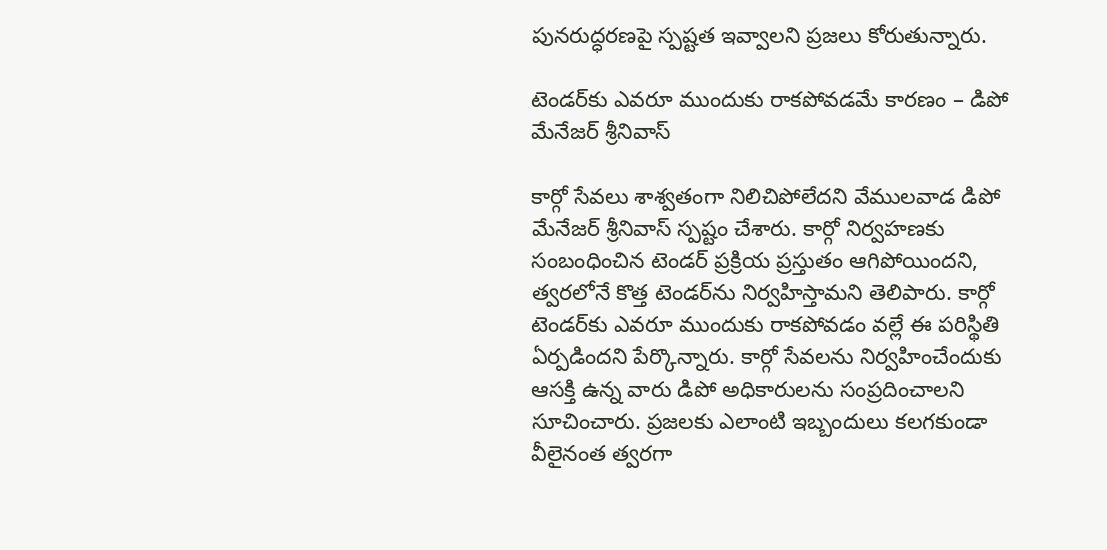పునరుద్ధరణపై స్పష్టత ఇవ్వాలని ప్రజలు కోరుతున్నారు.

టెండర్‌కు ఎవరూ ముందుకు రాకపోవడమే కారణం – డిపో మేనేజర్ శ్రీనివాస్

కార్గో సేవలు శాశ్వతంగా నిలిచిపోలేదని వేములవాడ డిపో మేనేజర్ శ్రీనివాస్ స్పష్టం చేశారు. కార్గో నిర్వహణకు సంబంధించిన టెండర్ ప్రక్రియ ప్రస్తుతం ఆగిపోయిందని, త్వరలోనే కొత్త టెండర్‌ను నిర్వహిస్తామని తెలిపారు. కార్గో టెండర్‌కు ఎవరూ ముందుకు రాకపోవడం వల్లే ఈ పరిస్థితి ఏర్పడిందని పేర్కొన్నారు. కార్గో సేవలను నిర్వహించేందుకు ఆసక్తి ఉన్న వారు డిపో అధికారులను సంప్రదించాలని సూచించారు. ప్రజలకు ఎలాంటి ఇబ్బందులు కలగకుండా వీలైనంత త్వరగా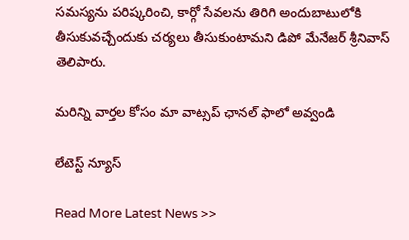సమస్యను పరిష్కరించి, కార్గో సేవలను తిరిగి అందుబాటులోకి తీసుకువచ్చేందుకు చర్యలు తీసుకుంటామని డిపో మేనేజర్ శ్రీనివాస్ తెలిపారు.

మ‌రిన్ని వార్త‌ల కోసం మా వాట్స‌ప్ ఛాన‌ల్ ఫాలో అవ్వండి

లేటెస్ట్ న్యూస్‌

Read More Latest News >>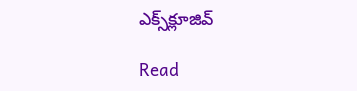ఎక్స్‌క్లూజివ్‌

Read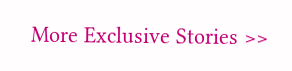More Exclusive Stories >>